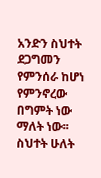አንድን ስህተት ደጋግመን የምንሰራ ከሆነ የምንኖረው በግምት ነው ማለት ነው፡፡ ስህተት ሁለት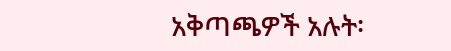አቅጣጫዎች አሉት፡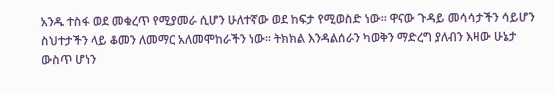አንዱ ተስፋ ወደ መቁረጥ የሚያመራ ሲሆን ሁለተኛው ወደ ከፍታ የሚወስድ ነው፡፡ ዋናው ጉዳይ መሳሳታችን ሳይሆን ስህተታችን ላይ ቆመን ለመማር አለመሞከራችን ነው፡፡ ትክክል እንዳልሰራን ካወቅን ማድረግ ያለብን እዛው ሁኔታ ውስጥ ሆነን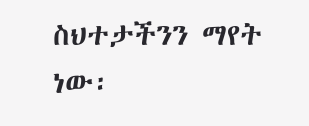ስህተታችንን ማየት ነው፡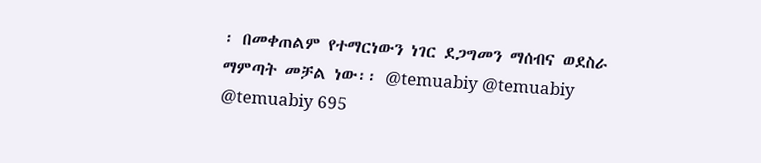፡ በመቀጠልም የተማርነውን ነገር ደጋግመን ማሰብና ወደስራ ማምጣት መቻል ነው፡፡ @temuabiy @temuabiy @temuabiy 695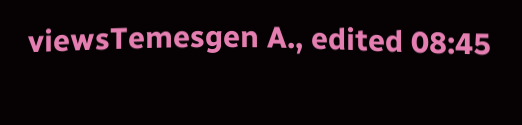viewsTemesgen A., edited 08:45